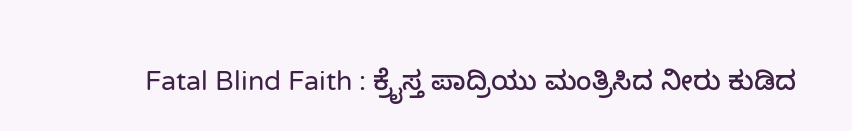Fatal Blind Faith : ಕ್ರೈಸ್ತ ಪಾದ್ರಿಯು ಮಂತ್ರಿಸಿದ ನೀರು ಕುಡಿದ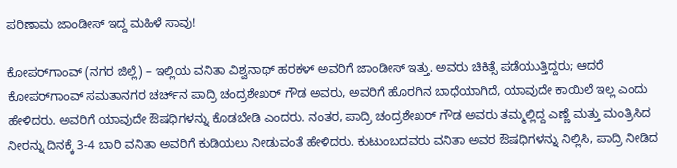ಪರಿಣಾಮ ಜಾಂಡೀಸ್ ಇದ್ದ ಮಹಿಳೆ ಸಾವು!

ಕೋಪರ್‌ಗಾಂವ್ (ನಗರ ಜಿಲ್ಲೆ) – ಇಲ್ಲಿಯ ವನಿತಾ ವಿಶ್ವನಾಥ್ ಹರಕಳ್ ಅವರಿಗೆ ಜಾಂಡೀಸ್ ಇತ್ತು. ಅವರು ಚಿಕಿತ್ಸೆ ಪಡೆಯುತ್ತಿದ್ದರು; ಆದರೆ ಕೋಪರ್‌ಗಾಂವ್ ಸಮತಾನಗರ ಚರ್ಚ್‌ನ ಪಾದ್ರಿ ಚಂದ್ರಶೇಖರ್ ಗೌಡ ಅವರು, ಅವರಿಗೆ ಹೊರಗಿನ ಬಾಧೆಯಾಗಿದೆ, ಯಾವುದೇ ಕಾಯಿಲೆ ಇಲ್ಲ ಎಂದು ಹೇಳಿದರು. ಅವರಿಗೆ ಯಾವುದೇ ಔಷಧಿಗಳನ್ನು ಕೊಡಬೇಡಿ ಎಂದರು. ನಂತರ, ಪಾದ್ರಿ ಚಂದ್ರಶೇಖರ್ ಗೌಡ ಅವರು ತಮ್ಮಲ್ಲಿದ್ದ ಎಣ್ಣೆ ಮತ್ತು ಮಂತ್ರಿಸಿದ ನೀರನ್ನು ದಿನಕ್ಕೆ 3-4 ಬಾರಿ ವನಿತಾ ಅವರಿಗೆ ಕುಡಿಯಲು ನೀಡುವಂತೆ ಹೇಳಿದರು. ಕುಟುಂಬದವರು ವನಿತಾ ಅವರ ಔಷಧಿಗಳನ್ನು ನಿಲ್ಲಿಸಿ, ಪಾದ್ರಿ ನೀಡಿದ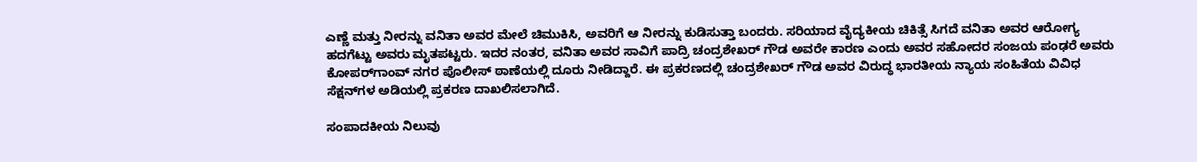ಎಣ್ಣೆ ಮತ್ತು ನೀರನ್ನು ವನಿತಾ ಅವರ ಮೇಲೆ ಚಿಮುಕಿಸಿ, ಅವರಿಗೆ ಆ ನೀರನ್ನು ಕುಡಿಸುತ್ತಾ ಬಂದರು. ಸರಿಯಾದ ವೈದ್ಯಕೀಯ ಚಿಕಿತ್ಸೆ ಸಿಗದೆ ವನಿತಾ ಅವರ ಆರೋಗ್ಯ ಹದಗೆಟ್ಟು ಅವರು ಮೃತಪಟ್ಟರು. ಇದರ ನಂತರ, ವನಿತಾ ಅವರ ಸಾವಿಗೆ ಪಾದ್ರಿ ಚಂದ್ರಶೇಖರ್ ಗೌಡ ಅವರೇ ಕಾರಣ ಎಂದು ಅವರ ಸಹೋದರ ಸಂಜಯ ಪಂಢರೆ ಅವರು ಕೋಪರ್‌ಗಾಂವ್ ನಗರ ಪೊಲೀಸ್ ಠಾಣೆಯಲ್ಲಿ ದೂರು ನೀಡಿದ್ದಾರೆ. ಈ ಪ್ರಕರಣದಲ್ಲಿ ಚಂದ್ರಶೇಖರ್ ಗೌಡ ಅವರ ವಿರುದ್ಧ ಭಾರತೀಯ ನ್ಯಾಯ ಸಂಹಿತೆಯ ವಿವಿಧ ಸೆಕ್ಷನ್‌ಗಳ ಅಡಿಯಲ್ಲಿ ಪ್ರಕರಣ ದಾಖಲಿಸಲಾಗಿದೆ.

ಸಂಪಾದಕೀಯ ನಿಲುವು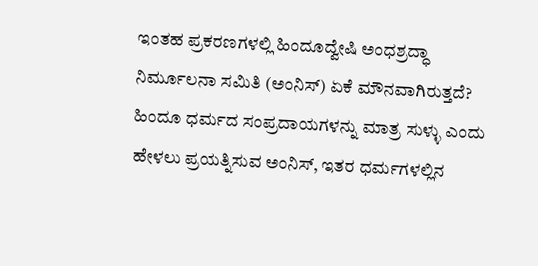ಇಂತಹ ಪ್ರಕರಣಗಳಲ್ಲಿ ಹಿಂದೂದ್ವೇಷಿ ಅಂಧಶ್ರದ್ಧಾ ನಿರ್ಮೂಲನಾ ಸಮಿತಿ (ಅಂನಿಸ್) ಏಕೆ ಮೌನವಾಗಿರುತ್ತದೆ? ಹಿಂದೂ ಧರ್ಮದ ಸಂಪ್ರದಾಯಗಳನ್ನು ಮಾತ್ರ ಸುಳ್ಳು ಎಂದು ಹೇಳಲು ಪ್ರಯತ್ನಿಸುವ ಅಂನಿಸ್, ಇತರ ಧರ್ಮಗಳಲ್ಲಿನ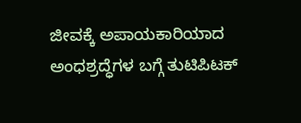ಜೀವಕ್ಕೆ ಅಪಾಯಕಾರಿಯಾದ ಅಂಧಶ್ರದ್ಧೆಗಳ ಬಗ್ಗೆ ತುಟಿಪಿಟಕ್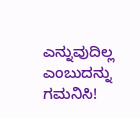ಎನ್ನುವುದಿಲ್ಲ ಎಂಬುದನ್ನು ಗಮನಿಸಿ!